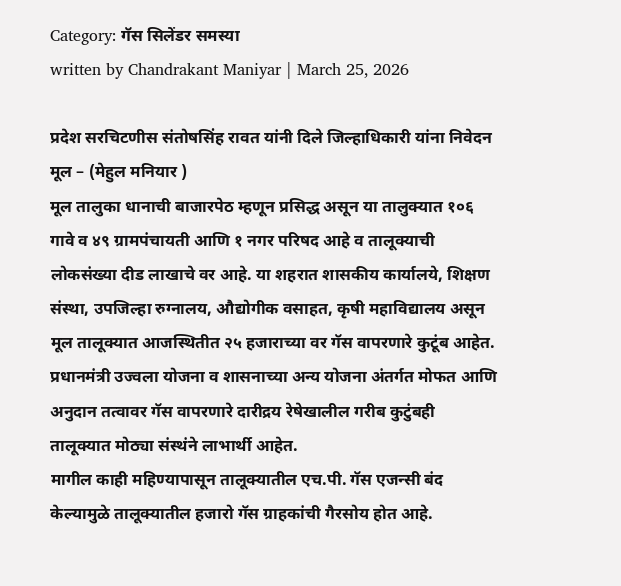Category: गॅस सिलेंडर समस्या
written by Chandrakant Maniyar | March 25, 2026

प्रदेश सरचिटणीस संतोषसिंह रावत यांनी दिले जिल्हाधिकारी यांना निवेदन
मूल – (मेहुल मनियार )
मूल तालुका धानाची बाजारपेठ म्हणून प्रसिद्ध असून या तालुक्यात १०६ गावे व ४९ ग्रामपंचायती आणि १ नगर परिषद आहे व तालूक्याची लोकसंख्या दीड लाखाचे वर आहे. या शहरात शासकीय कार्यालये, शिक्षण संस्था, उपजिल्हा रुग्नालय, औद्योगीक वसाहत, कृषी महाविद्यालय असून मूल तालूक्यात आजस्थितीत २५ हजाराच्या वर गॅस वापरणारे कुटूंब आहेत. प्रधानमंत्री उज्वला योजना व शासनाच्या अन्य योजना अंतर्गत मोफत आणि अनुदान तत्वावर गॅस वापरणारे दारीद्रय रेषेखालील गरीब कुटुंबही तालूक्यात मोठ्या संस्थंने लाभार्थी आहेत.
मागील काही महिण्यापासून तालूक्यातील एच.पी. गॅस एजन्सी बंद केल्यामुळे तालूक्यातील हजारो गॅस ग्राहकांची गैरसोय होत आहे.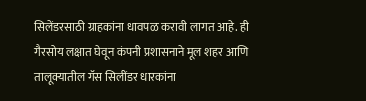सिलेंडरसाठी ग्राहकांना धावपळ करावी लागत आहे. ही गैरसोय लक्षात घेवून कंपनी प्रशासनाने मूल शहर आणि तालूक्यातील गॅस सिलींडर धारकांना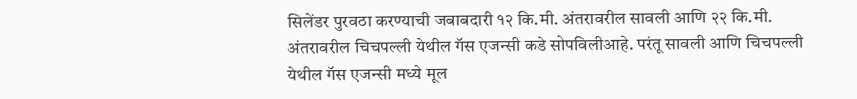सिलेंडर पुरवठा करण्याची जबाबदारी १२ कि.मी. अंतरावरील सावली आणि २२ कि.मी. अंतरावरील चिचपल्ली येथील गॅस एजन्सी कडे सोपविलीआहे. परंतू सावली आणि चिचपल्ली येथील गॅस एजन्सी मध्ये मूल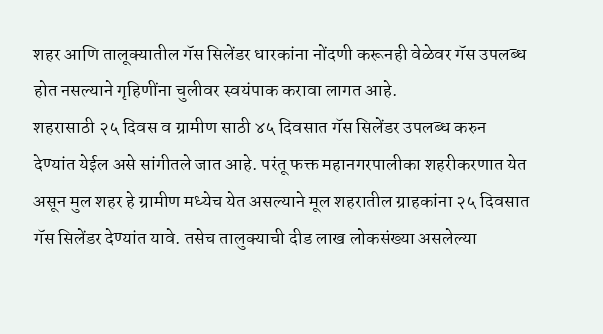शहर आणि तालूक्यातील गॅस सिलेंडर धारकांना नोंदणी करूनही वेळेवर गॅस उपलब्ध होत नसल्याने गृहिणींना चुलीवर स्वयंपाक करावा लागत आहे.
शहरासाठी २५ दिवस व ग्रामीण साठी ४५ दिवसात गॅस सिलेंडर उपलब्ध करुन देण्यांत येईल असे सांगीतले जात आहे. परंतू फक्त महानगरपालीका शहरीकरणात येत असून मुल शहर हे ग्रामीण मध्येच येत असल्याने मूल शहरातील ग्राहकांना २५ दिवसात गॅस सिलेंडर देण्यांत यावे. तसेच तालुक्याची दीड लाख लोकसंख्या असलेल्या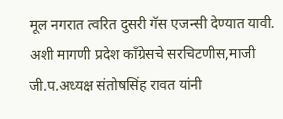मूल नगरात त्वरित दुसरी गॅस एजन्सी देण्यात यावी. अशी मागणी प्रदेश काँग्रेसचे सरचिटणीस,माजी जी.प.अध्यक्ष संतोषसिंह रावत यांनी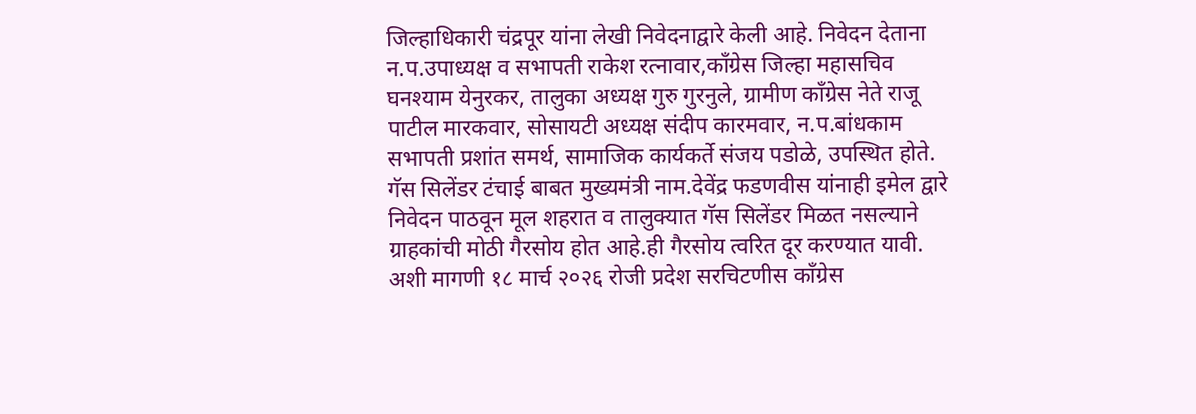जिल्हाधिकारी चंद्रपूर यांना लेखी निवेदनाद्वारे केली आहे. निवेदन देताना न.प.उपाध्यक्ष व सभापती राकेश रत्नावार,काँग्रेस जिल्हा महासचिव घनश्याम येनुरकर, तालुका अध्यक्ष गुरु गुरनुले, ग्रामीण काँग्रेस नेते राजू पाटील मारकवार, सोसायटी अध्यक्ष संदीप कारमवार, न.प.बांधकाम सभापती प्रशांत समर्थ, सामाजिक कार्यकर्ते संजय पडोळे, उपस्थित होते. गॅस सिलेंडर टंचाई बाबत मुख्यमंत्री नाम.देवेंद्र फडणवीस यांनाही इमेल द्वारे निवेदन पाठवून मूल शहरात व तालुक्यात गॅस सिलेंडर मिळत नसल्याने ग्राहकांची मोठी गैरसोय होत आहे.ही गैरसोय त्वरित दूर करण्यात यावी. अशी मागणी १८ मार्च २०२६ रोजी प्रदेश सरचिटणीस काँग्रेस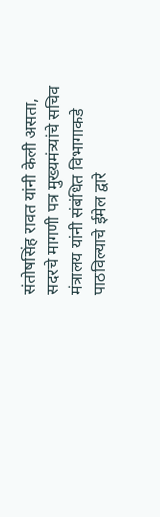संतोषसिंह रावत यांनी केली असता, सदरचे मागणी पत्र मुख्यमंत्र्यांचे सचिव मंत्रालय यांनी संबंधित विभागाकडे पाठविल्याचे ईमेल द्वारे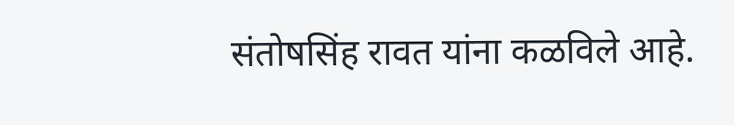संतोषसिंह रावत यांना कळविले आहे.